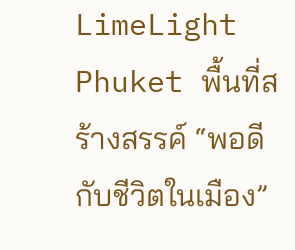LimeLight Phuket พื้นที่สร้างสรรค์ “พอดีกับชีวิตในเมือง”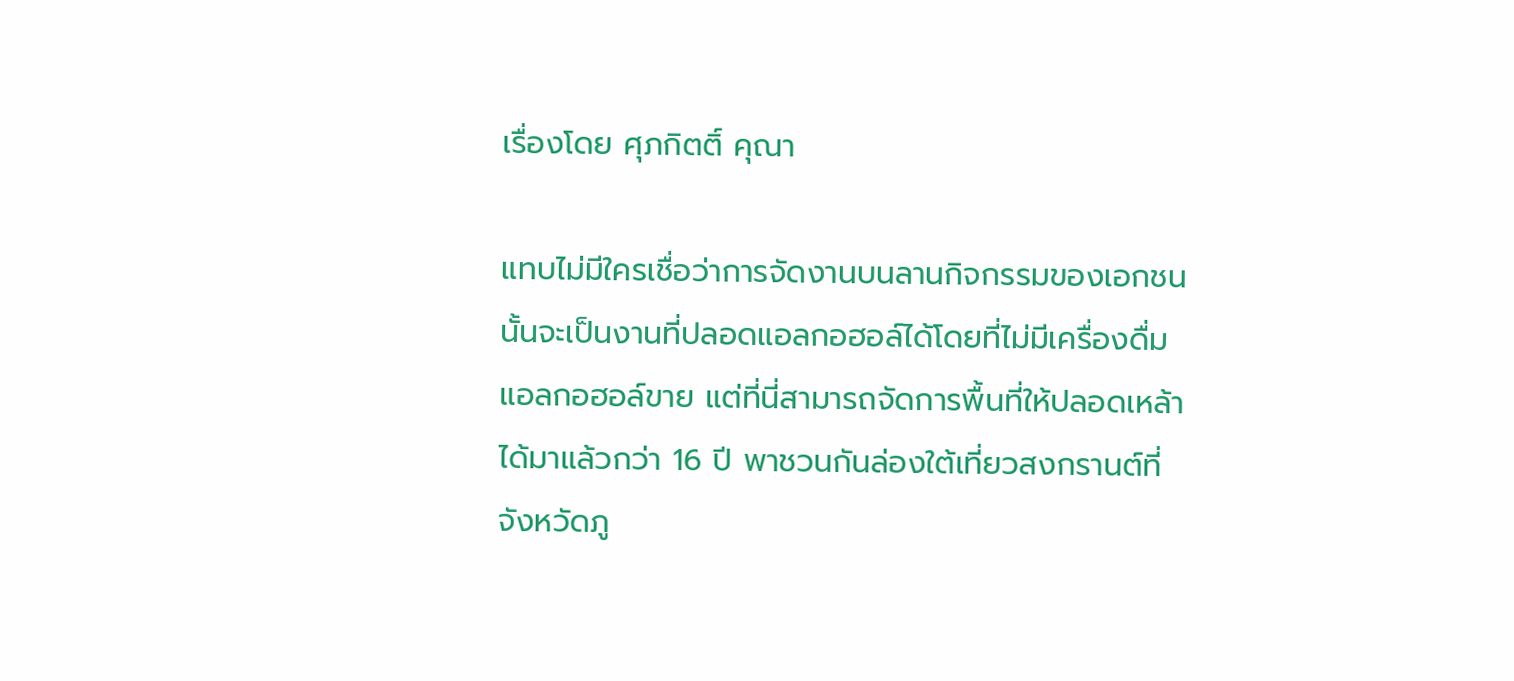เรื่องโดย ศุภกิตติ์ คุณา

แทบไม่มีใครเชื่อว่าการจัดงานบนลานกิจกรรมของเอกชนนั้นจะเป็นงานที่ปลอดแอลกอฮอล์ได้โดยที่ไม่มีเครื่องดื่มแอลกอฮอล์ขาย แต่ที่นี่สามารถจัดการพื้นที่ให้ปลอดเหล้าได้มาแล้วกว่า 16 ปี พาชวนกันล่องใต้เที่ยวสงกรานต์ที่จังหวัดภู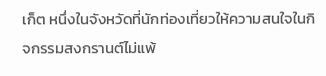เก็ต หนึ่งในจังหวัดที่นักท่องเที่ยวให้ความสนใจในกิจกรรมสงกรานต์ไม่แพ้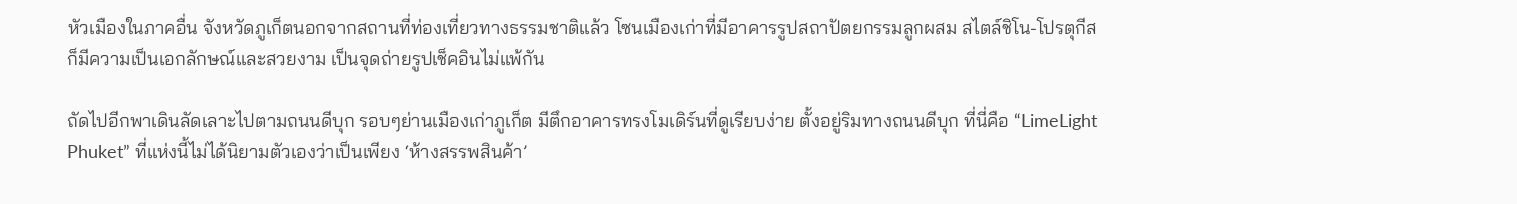หัวเมืองในภาคอื่น จังหวัดภูเก็ตนอกจากสถานที่ท่องเที่ยวทางธรรมชาติแล้ว โซนเมืองเก่าที่มีอาคารรูปสถาปัตยกรรมลูกผสม สไตล์ชิโน-โปรตุกีส ก็มีความเป็นเอกลักษณ์และสวยงาม เป็นจุดถ่ายรูปเช็คอินไม่แพ้กัน

ถัดไปอีกพาเดินลัดเลาะไปตามถนนดีบุก รอบๆย่านเมืองเก่าภูเก็ต มีตึกอาคารทรงโมเดิร์นที่ดูเรียบง่าย ตั้งอยู่ริมทางถนนดีบุก ที่นี่คือ “LimeLight Phuket” ที่แห่งนี้ไม่ได้นิยามตัวเองว่าเป็นเพียง ‘ห้างสรรพสินค้า’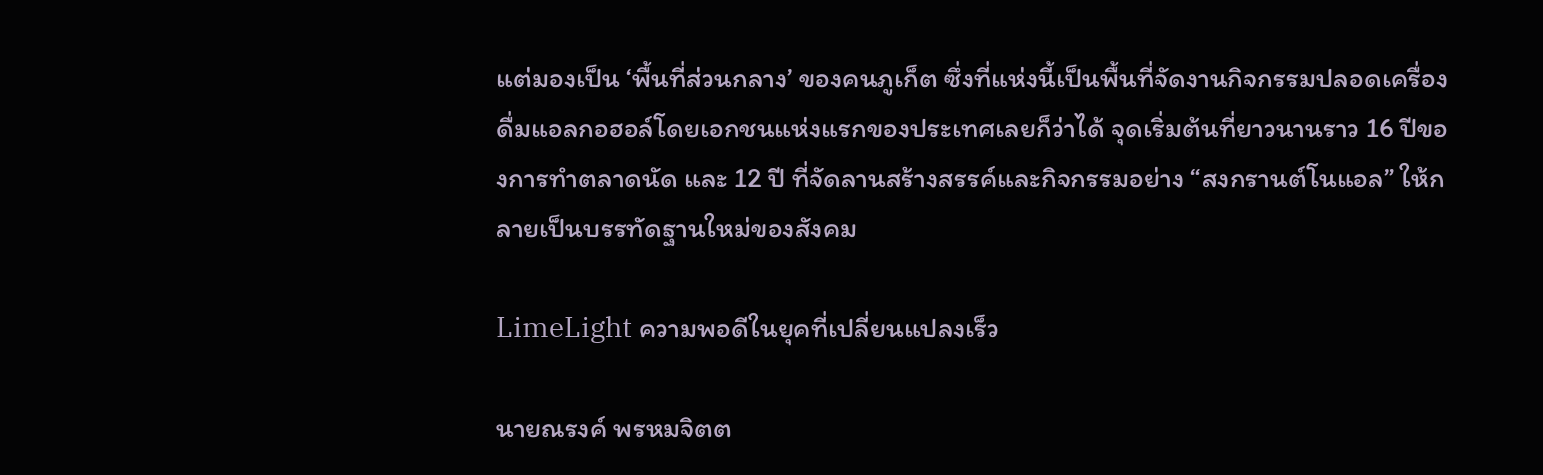แต่มองเป็น ‘พื้นที่ส่วนกลาง’ ของคนภูเก็ต ซึ่งที่แห่งนี้เป็นพื้นที่จัดงานกิจกรรมปลอดเครื่องดื่มแอลกอฮอล์โดยเอกชนแห่งแรกของประเทศเลยก็ว่าได้ จุดเริ่มต้นที่ยาวนานราว 16 ปีของการทำตลาดนัด และ 12 ปี ที่จัดลานสร้างสรรค์และกิจกรรมอย่าง “สงกรานต์โนแอล” ให้กลายเป็นบรรทัดฐานใหม่ของสังคม

LimeLight ความพอดีในยุคที่เปลี่ยนแปลงเร็ว

นายณรงค์ พรหมจิตต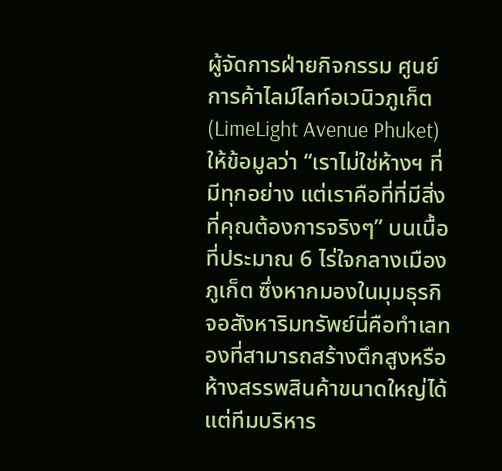ผู้จัดการฝ่ายกิจกรรม ศูนย์การค้าไลม์ไลท์อเวนิวภูเก็ต (LimeLight Avenue Phuket)  ให้ข้อมูลว่า “เราไม่ใช่ห้างฯ ที่มีทุกอย่าง แต่เราคือที่ที่มีสิ่งที่คุณต้องการจริงๆ” บนเนื้อที่ประมาณ 6 ไร่ใจกลางเมืองภูเก็ต ซึ่งหากมองในมุมธุรกิจอสังหาริมทรัพย์นี่คือทำเลทองที่สามารถสร้างตึกสูงหรือห้างสรรพสินค้าขนาดใหญ่ได้ แต่ทีมบริหาร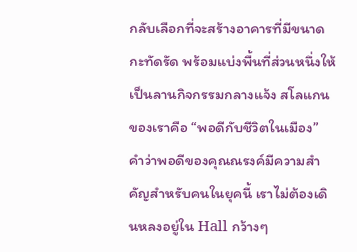กลับเลือกที่จะสร้างอาคารที่มีขนาดกะทัดรัด พร้อมแบ่งพื้นที่ส่วนหนึ่งให้เป็นลานกิจกรรมกลางแจ้ง สโลแกนของเราคือ “พอดีกับชีวิตในเมือง” คำว่าพอดีของคุณณรงค์มีความสำคัญสำหรับคนในยุคนี้ เราไม่ต้องเดินหลงอยู่ใน Hall กว้างๆ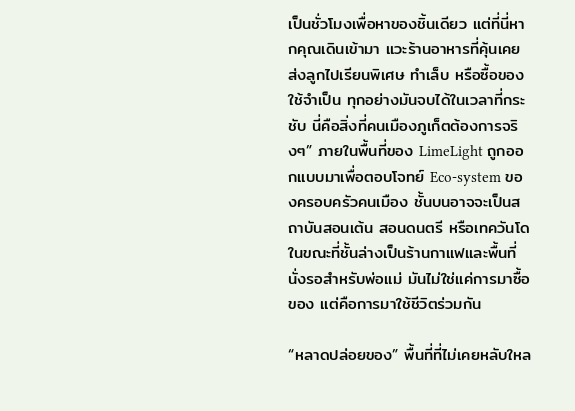เป็นชั่วโมงเพื่อหาของชิ้นเดียว แต่ที่นี่หากคุณเดินเข้ามา แวะร้านอาหารที่คุ้นเคย ส่งลูกไปเรียนพิเศษ ทำเล็บ หรือซื้อของใช้จำเป็น ทุกอย่างมันจบได้ในเวลาที่กระชับ นี่คือสิ่งที่คนเมืองภูเก็ตต้องการจริงๆ” ภายในพื้นที่ของ LimeLight ถูกออกแบบมาเพื่อตอบโจทย์ Eco-system ของครอบครัวคนเมือง ชั้นบนอาจจะเป็นสถาบันสอนเต้น สอนดนตรี หรือเทควันโด ในขณะที่ชั้นล่างเป็นร้านกาแฟและพื้นที่นั่งรอสำหรับพ่อแม่ มันไม่ใช่แค่การมาซื้อของ แต่คือการมาใช้ชีวิตร่วมกัน

“หลาดปล่อยของ” พื้นที่ที่ไม่เคยหลับใหล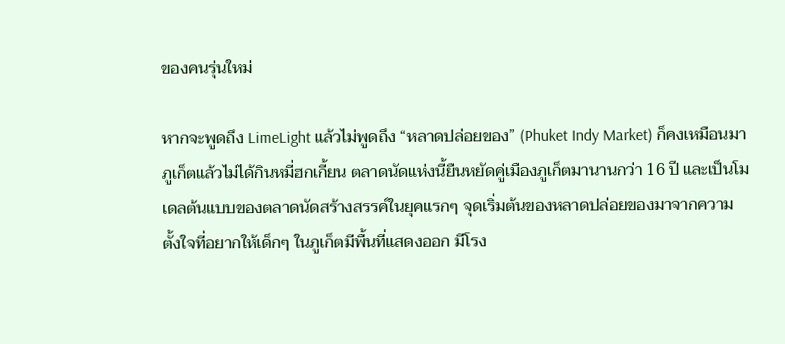ของคนรุ่นใหม่

หากจะพูดถึง LimeLight แล้วไม่พูดถึง “หลาดปล่อยของ” (Phuket Indy Market) ก็คงเหมือนมาภูเก็ตแล้วไม่ได้กินหมี่ฮกเกี้ยน ตลาดนัดแห่งนี้ยืนหยัดคู่เมืองภูเก็ตมานานกว่า 16 ปี และเป็นโมเดลต้นแบบของตลาดนัดสร้างสรรค์ในยุคแรกๆ จุดเริ่มต้นของหลาดปล่อยของมาจากความตั้งใจที่อยากให้เด็กๆ ในภูเก็ตมีพื้นที่แสดงออก มีโรง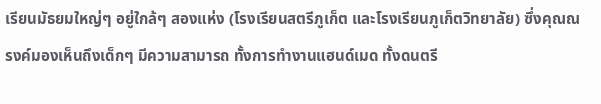เรียนมัธยมใหญ่ๆ อยู่ใกล้ๆ สองแห่ง (โรงเรียนสตรีภูเก็ต และโรงเรียนภูเก็ตวิทยาลัย) ซึ่งคุณณรงค์มองเห็นถึงเด็กๆ มีความสามารถ ทั้งการทำงานแฮนด์เมด ทั้งดนตรี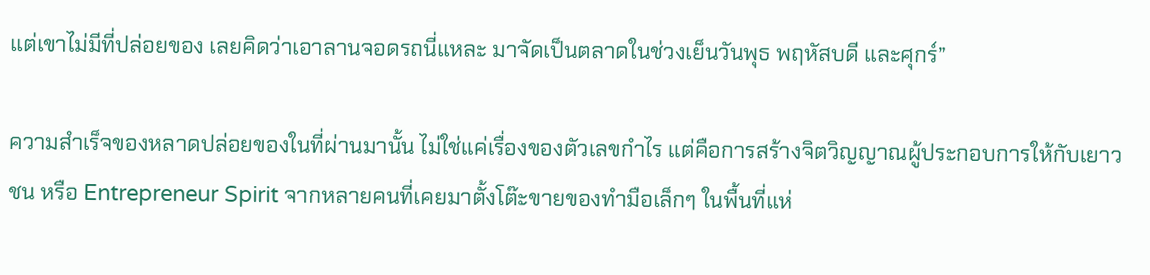แต่เขาไม่มีที่ปล่อยของ เลยคิดว่าเอาลานจอดรถนี่แหละ มาจัดเป็นตลาดในช่วงเย็นวันพุธ พฤหัสบดี และศุกร์”

ความสำเร็จของหลาดปล่อยของในที่ผ่านมานั้น ไม่ใช่แค่เรื่องของตัวเลขกำไร แต่คือการสร้างจิตวิญญาณผู้ประกอบการให้กับเยาวชน หรือ Entrepreneur Spirit จากหลายคนที่เคยมาตั้งโต๊ะขายของทำมือเล็กๆ ในพื้นที่แห่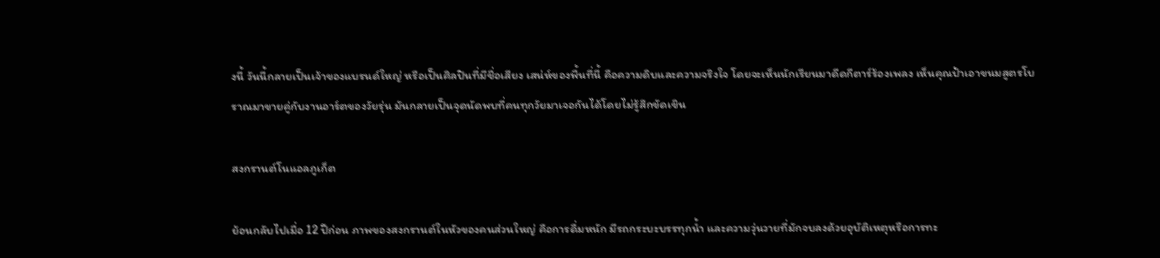งนี้ วันนี้กลายเป็นเจ้าของแบรนด์ใหญ่ หรือเป็นศิลปินที่มีชื่อเสียง เสน่ห์ของพื้นที่นี้ คือความดิบและความจริงใจ โดยจะเห็นนักเรียนมาดีดกีตาร์ร้องเพลง เห็นคุณป้าเอาขนมสูตรโบราณมาขายคู่กับงานอาร์ตของวัยรุ่น มันกลายเป็นจุดนัดพบที่คนทุกวัยมาเจอกันได้โดยไม่รู้สึกขัดเขิน

สงกรานต์โนแอลภูเก็ต

ย้อนกลับไปเมื่อ 12 ปีก่อน ภาพของสงกรานต์ในหัวของคนส่วนใหญ่ คือการดื่มหนัก มีรถกระบะบรรทุกน้ำ และความวุ่นวายที่มักจบลงด้วยอุบัติเหตุหรือการทะ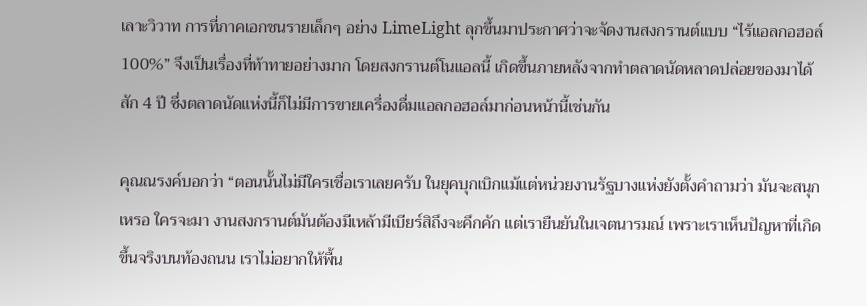เลาะวิวาท การที่ภาคเอกชนรายเล็กๆ อย่าง LimeLight ลุกขึ้นมาประกาศว่าจะจัดงานสงกรานต์แบบ “ไร้แอลกอฮอล์ 100%” จึงเป็นเรื่องที่ท้าทายอย่างมาก โดยสงกรานต์โนแอลนี้ เกิดขึ้นภายหลังจากทำตลาดนัดหลาดปล่อยของมาได้สัก 4 ปี ซึ่งตลาดนัดแห่งนี้ก็ไม่มีการขายเครื่องดื่มแอลกอฮอล์มาก่อนหน้านี้เช่นกัน

คุณณรงค์บอกว่า “ตอนนั้นไม่มีใครเชื่อเราเลยครับ ในยุคบุกเบิกแม้แต่หน่วยงานรัฐบางแห่งยังตั้งคำถามว่า มันจะสนุกเหรอ ใครจะมา งานสงกรานต์มันต้องมีเหล้ามีเบียร์สิถึงจะคึกคัก แต่เรายืนยันในเจตนารมณ์ เพราะเราเห็นปัญหาที่เกิดขึ้นจริงบนท้องถนน เราไม่อยากให้พื้น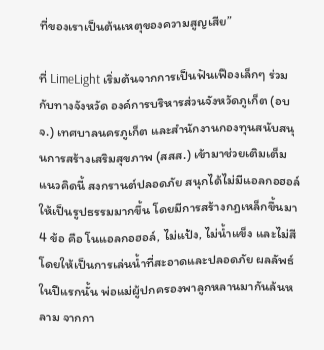ที่ของเราเป็นต้นเหตุของความสูญเสีย”

ที่ LimeLight เริ่มต้นจากการเป็นฟันเฟืองเล็กๆ ร่วมกับทางจังหวัด องค์การบริหารส่วนจังหวัดภูเก็ต (อบจ.) เทศบาลนครภูเก็ต และสำนักงานกองทุนสนับสนุนการสร้างเสริมสุขภาพ (สสส.) เข้ามาช่วยเติมเต็มแนวคิดนี้ สงกรานต์ปลอดภัย สนุกได้ไม่มีแอลกอฮอล์ ให้เป็นรูปธรรมมากขึ้น โดยมีการสร้างกฎเหล็กขึ้นมา 4 ข้อ คือ โนแอลกอฮอล์, ไม่แป้ง, ไม่น้ำแข็ง และไม่สี โดยให้เป็นการเล่นน้ำที่สะอาดและปลอดภัย ผลลัพธ์ในปีแรกนั้น พ่อแม่ผู้ปกครองพาลูกหลานมากันล้นหลาม จากกา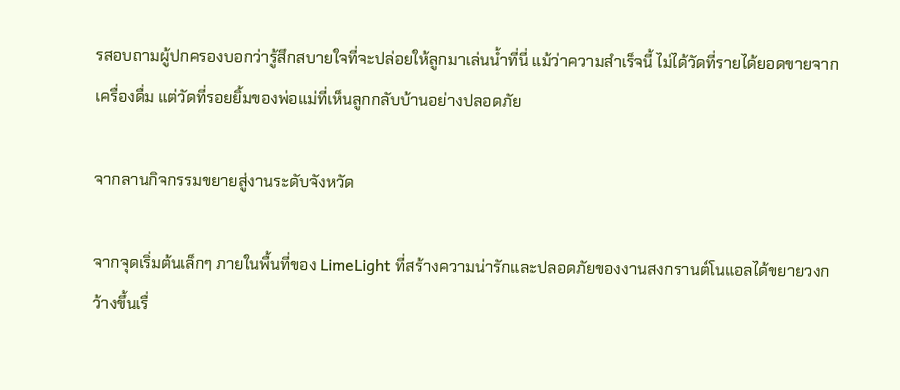รสอบถามผู้ปกครองบอกว่ารู้สึกสบายใจที่จะปล่อยให้ลูกมาเล่นน้ำที่นี่ แม้ว่าความสำเร็จนี้ ไม่ได้วัดที่รายได้ยอดขายจากเครื่องดื่ม แต่วัดที่รอยยิ้มของพ่อแม่ที่เห็นลูกกลับบ้านอย่างปลอดภัย

จากลานกิจกรรมขยายสู่งานระดับจังหวัด

จากจุดเริ่มต้นเล็กๆ ภายในพื้นที่ของ LimeLight ที่สร้างความน่ารักและปลอดภัยของงานสงกรานต์โนแอลได้ขยายวงกว้างขึ้นเรื่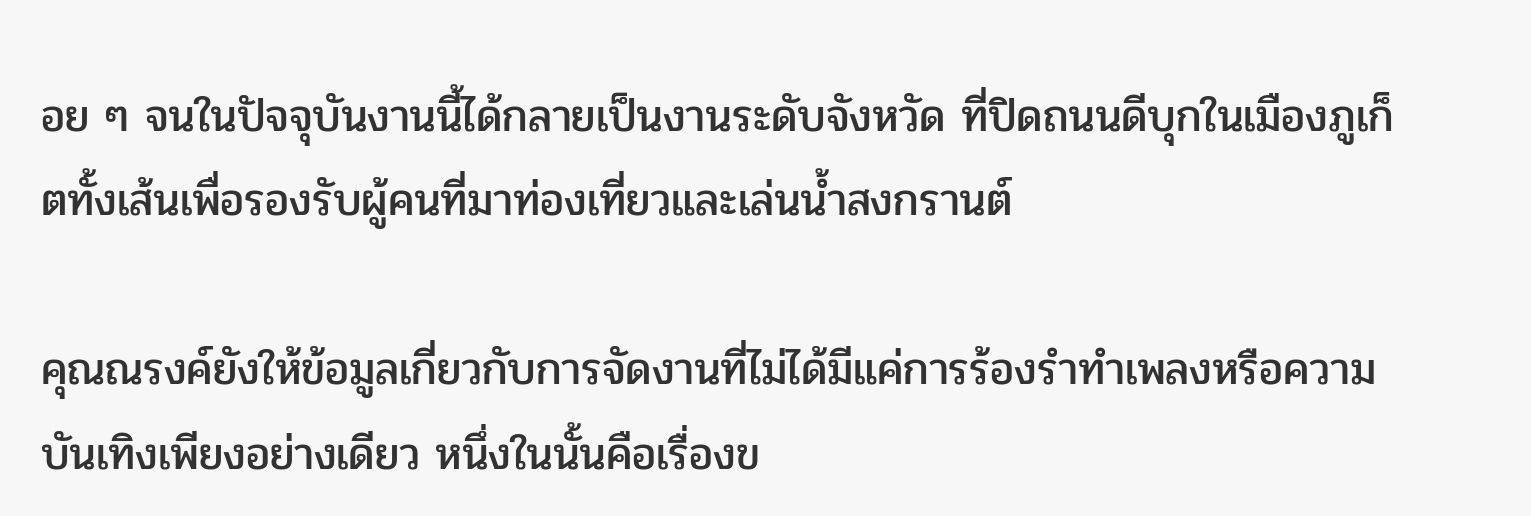อย ๆ จนในปัจจุบันงานนี้ได้กลายเป็นงานระดับจังหวัด ที่ปิดถนนดีบุกในเมืองภูเก็ตทั้งเส้นเพื่อรองรับผู้คนที่มาท่องเที่ยวและเล่นน้ำสงกรานต์

คุณณรงค์ยังให้ข้อมูลเกี่ยวกับการจัดงานที่ไม่ได้มีแค่การร้องรำทำเพลงหรือความบันเทิงเพียงอย่างเดียว หนึ่งในนั้นคือเรื่องข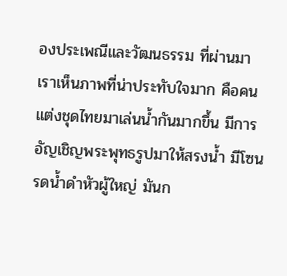องประเพณีและวัฒนธรรม ที่ผ่านมาเราเห็นภาพที่น่าประทับใจมาก คือคนแต่งชุดไทยมาเล่นน้ำกันมากขึ้น มีการอัญเชิญพระพุทธรูปมาให้สรงน้ำ มีโซนรดน้ำดำหัวผู้ใหญ่ มันก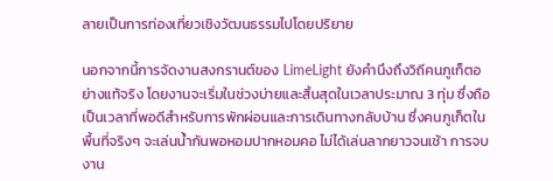ลายเป็นการท่องเที่ยวเชิงวัฒนธรรมไปโดยปริยาย

นอกจากนี้การจัดงานสงกรานต์ของ LimeLight ยังคำนึงถึงวิถีคนภูเก็ตอย่างแท้จริง โดยงานจะเริ่มในช่วงบ่ายและสิ้นสุดในเวลาประมาณ 3 ทุ่ม ซึ่งถือเป็นเวลาที่พอดีสำหรับการพักผ่อนและการเดินทางกลับบ้าน ซึ่งคนภูเก็ตในพื้นที่จริงๆ จะเล่นน้ำกันพอหอมปากหอมคอ ไม่ได้เล่นลากยาวจนเช้า การจบงาน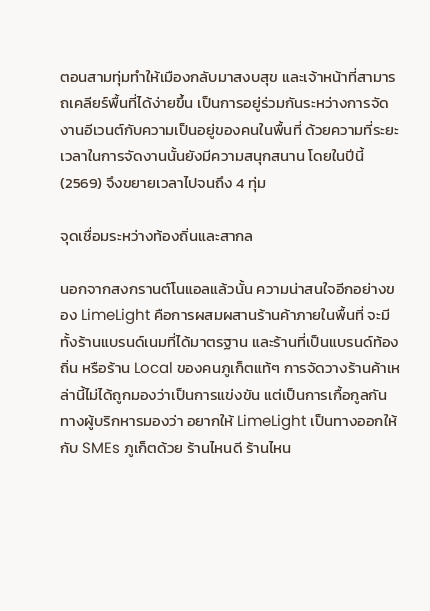ตอนสามทุ่มทำให้เมืองกลับมาสงบสุข และเจ้าหน้าที่สามารถเคลียร์พื้นที่ได้ง่ายขึ้น เป็นการอยู่ร่วมกันระหว่างการจัดงานอีเวนต์กับความเป็นอยู่ของคนในพื้นที่ ด้วยความที่ระยะเวลาในการจัดงานนั้นยังมีความสนุกสนาน โดยในปีนี้ (2569) จึงขยายเวลาไปจนถึง 4 ทุ่ม

จุดเชื่อมระหว่างท้องถิ่นและสากล

นอกจากสงกรานต์โนแอลแล้วนั้น ความน่าสนใจอีกอย่างของ LimeLight คือการผสมผสานร้านค้าภายในพื้นที่ จะมีทั้งร้านแบรนด์เนมที่ได้มาตรฐาน และร้านที่เป็นแบรนด์ท้องถิ่น หรือร้าน Local ของคนภูเก็ตแท้ๆ การจัดวางร้านค้าเหล่านี้ไม่ได้ถูกมองว่าเป็นการแข่งขัน แต่เป็นการเกื้อกูลกัน ทางผู้บริกหารมองว่า อยากให้ LimeLight เป็นทางออกให้กับ SMEs ภูเก็ตด้วย ร้านไหนดี ร้านไหน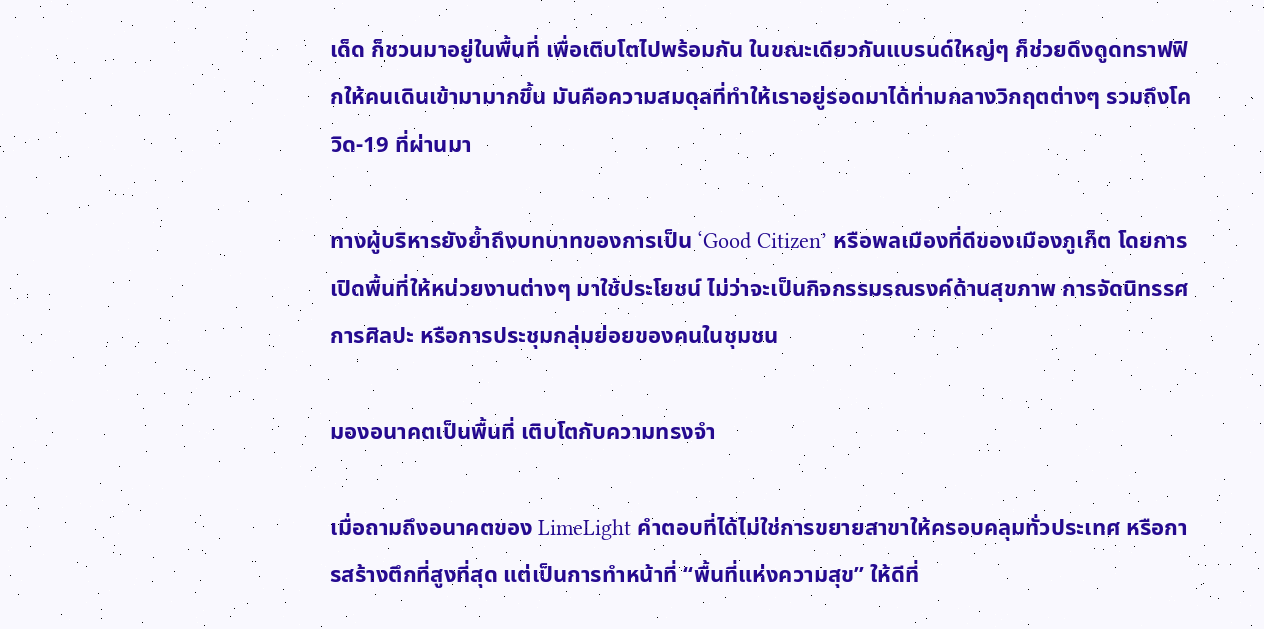เด็ด ก็ชวนมาอยู่ในพื้นที่ เพื่อเติบโตไปพร้อมกัน ในขณะเดียวกันแบรนด์ใหญ่ๆ ก็ช่วยดึงดูดทราฟฟิกให้คนเดินเข้ามามากขึ้น มันคือความสมดุลที่ทำให้เราอยู่รอดมาได้ท่ามกลางวิกฤตต่างๆ รวมถึงโควิด-19 ที่ผ่านมา

ทางผู้บริหารยังย้ำถึงบทบาทของการเป็น ‘Good Citizen’ หรือพลเมืองที่ดีของเมืองภูเก็ต โดยการเปิดพื้นที่ให้หน่วยงานต่างๆ มาใช้ประโยชน์ ไม่ว่าจะเป็นกิจกรรมรณรงค์ด้านสุขภาพ การจัดนิทรรศการศิลปะ หรือการประชุมกลุ่มย่อยของคนในชุมชน

มองอนาคตเป็นพื้นที่ เติบโตกับความทรงจำ

เมื่อถามถึงอนาคตของ LimeLight คำตอบที่ได้ไม่ใช่การขยายสาขาให้ครอบคลุมทั่วประเทศ หรือการสร้างตึกที่สูงที่สุด แต่เป็นการทำหน้าที่ “พื้นที่แห่งความสุข” ให้ดีที่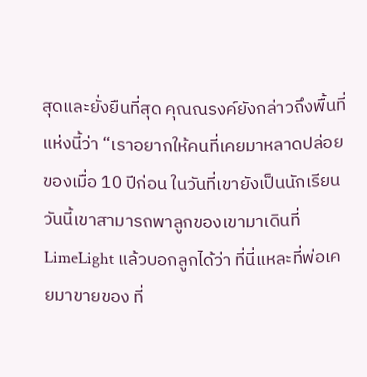สุดและยั่งยืนที่สุด คุณณรงค์ยังกล่าวถึงพื้นที่แห่งนี้ว่า “เราอยากให้คนที่เคยมาหลาดปล่อยของเมื่อ 10 ปีก่อน ในวันที่เขายังเป็นนักเรียน วันนี้เขาสามารถพาลูกของเขามาเดินที่ LimeLight แล้วบอกลูกได้ว่า ที่นี่แหละที่พ่อเคยมาขายของ ที่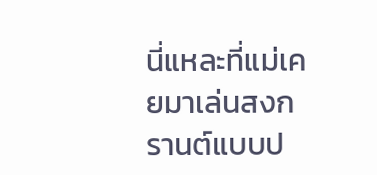นี่แหละที่แม่เคยมาเล่นสงกรานต์แบบป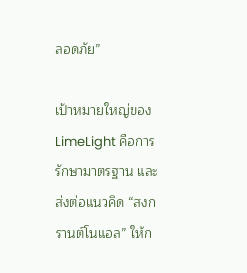ลอดภัย”

เป้าหมายใหญ่ของ LimeLight คือการรักษามาตรฐาน และส่งต่อแนวคิด “สงกรานต์โนแอล” ให้ก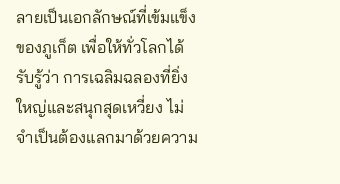ลายเป็นเอกลักษณ์ที่เข้มแข็งของภูเก็ต เพื่อให้ทั่วโลกได้รับรู้ว่า การเฉลิมฉลองที่ยิ่งใหญ่และสนุกสุดเหวี่ยง ไม่จำเป็นต้องแลกมาด้วยความ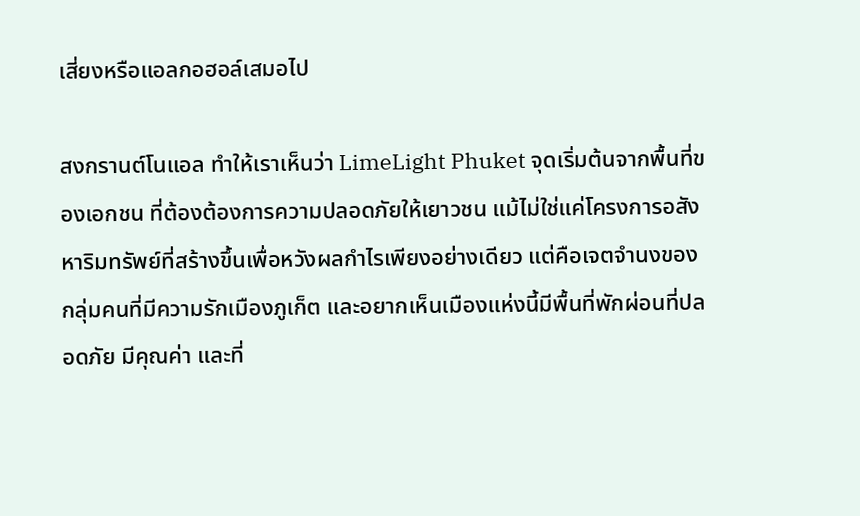เสี่ยงหรือแอลกอฮอล์เสมอไป

สงกรานต์โนแอล ทำให้เราเห็นว่า LimeLight Phuket จุดเริ่มต้นจากพื้นที่ของเอกชน ที่ต้องต้องการความปลอดภัยให้เยาวชน แม้ไม่ใช่แค่โครงการอสังหาริมทรัพย์ที่สร้างขึ้นเพื่อหวังผลกำไรเพียงอย่างเดียว แต่คือเจตจำนงของกลุ่มคนที่มีความรักเมืองภูเก็ต และอยากเห็นเมืองแห่งนี้มีพื้นที่พักผ่อนที่ปลอดภัย มีคุณค่า และที่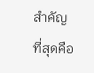สำคัญที่สุดคือ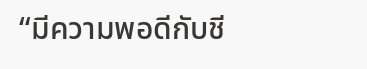“มีความพอดีกับชี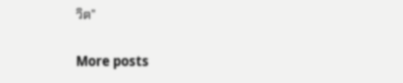วิต”

More posts